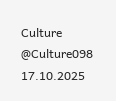Culture @Culture098 17.10.2025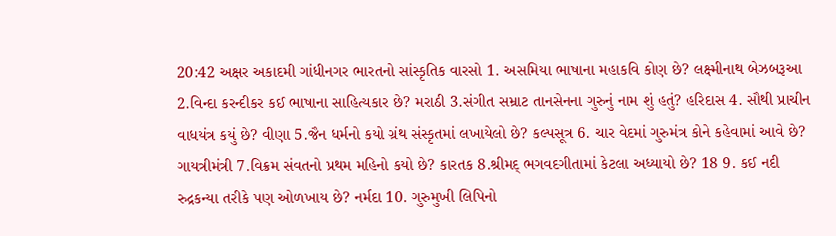20:42 અક્ષર અકાદમી ગાંધીનગર ભારતનો સાંસ્કૃતિક વારસો 1. અસમિયા ભાષાના મહાકવિ કોણ છે? લક્ષ્મીનાથ બેઝબરૂઆ 2.વિન્દા કરન્દીકર કઈ ભાષાના સાહિત્યકાર છે? મરાઠી 3.સંગીત સમ્રાટ તાનસેનના ગુરુનું નામ શું હતું? હરિદાસ 4. સૌથી પ્રાચીન વાધયંત્ર કયું છે? વીણા 5.જૈન ધર્મનો કયો ગ્રંથ સંસ્કૃતમાં લખાયેલો છે? કલ્પસૂત્ર 6. ચાર વેદમાં ગુરુમંત્ર કોને કહેવામાં આવે છે? ગાયત્રીમંત્રી 7.વિક્રમ સંવતનો પ્રથમ મહિનો કયો છે? કારતક 8.શ્રીમદ્ ભગવદગીતામાં કેટલા અધ્યાયો છે? 18 9. કઈ નદી રુદ્રકન્યા તરીકે પણ ઓળખાય છે? નર્મદા 10. ગુરુમુખી લિપિનો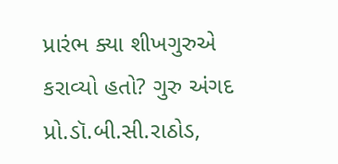પ્રારંભ ક્યા શીખગુરુએ કરાવ્યો હતો? ગુરુ અંગદ પ્રો.ડૉ.બી.સી.રાઠોડ,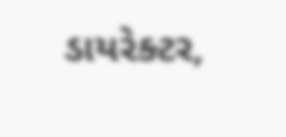ડાયરેક્ટર,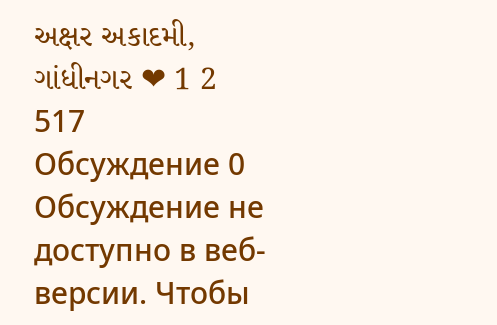અક્ષર અકાદમી, ગાંધીનગર ❤ 1 2 517
Обсуждение 0
Обсуждение не доступно в веб-версии. Чтобы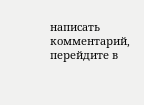написать комментарий, перейдите в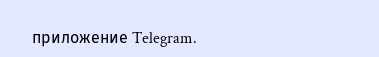приложение Telegram.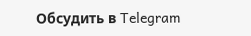Обсудить в Telegram